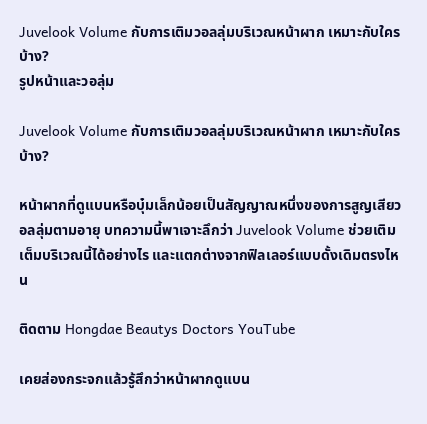Juvelook Volume กับการเติมวอลลุ่มบริเวณหน้าผาก เหมาะกับใครบ้าง?
รูปหน้าและวอลุ่ม

Juvelook Volume กับการเติมวอลลุ่มบริเวณหน้าผาก เหมาะกับใครบ้าง?

หน้าผากที่ดูแบนหรือบุ๋มเล็กน้อยเป็นสัญญาณหนึ่งของการสูญเสียวอลลุ่มตามอายุ บทความนี้พาเจาะลึกว่า Juvelook Volume ช่วยเติมเต็มบริเวณนี้ได้อย่างไร และแตกต่างจากฟิลเลอร์แบบดั้งเดิมตรงไหน

ติดตาม Hongdae Beautys Doctors YouTube

เคยส่องกระจกแล้วรู้สึกว่าหน้าผากดูแบน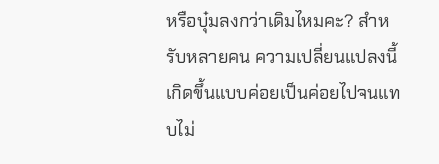หรือบุ๋มลงกว่าเดิมไหมคะ? สำหรับหลายคน ความเปลี่ยนแปลงนี้เกิดขึ้นแบบค่อยเป็นค่อยไปจนแทบไม่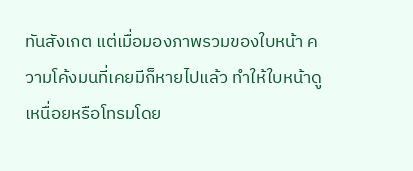ทันสังเกต แต่เมื่อมองภาพรวมของใบหน้า ความโค้งมนที่เคยมีก็หายไปแล้ว ทำให้ใบหน้าดูเหนื่อยหรือโทรมโดย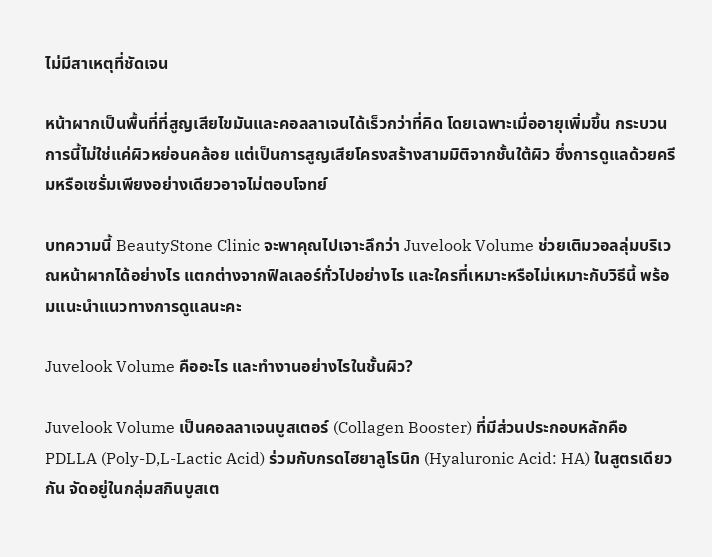ไม่มีสาเหตุที่ชัดเจน

หน้าผากเป็นพื้นที่ที่สูญเสียไขมันและคอลลาเจนได้เร็วกว่าที่คิด โดยเฉพาะเมื่ออายุเพิ่มขึ้น กระบวนการนี้ไม่ใช่แค่ผิวหย่อนคล้อย แต่เป็นการสูญเสียโครงสร้างสามมิติจากชั้นใต้ผิว ซึ่งการดูแลด้วยครีมหรือเซรั่มเพียงอย่างเดียวอาจไม่ตอบโจทย์

บทความนี้ BeautyStone Clinic จะพาคุณไปเจาะลึกว่า Juvelook Volume ช่วยเติมวอลลุ่มบริเวณหน้าผากได้อย่างไร แตกต่างจากฟิลเลอร์ทั่วไปอย่างไร และใครที่เหมาะหรือไม่เหมาะกับวิธีนี้ พร้อมแนะนำแนวทางการดูแลนะคะ

Juvelook Volume คืออะไร และทำงานอย่างไรในชั้นผิว?

Juvelook Volume เป็นคอลลาเจนบูสเตอร์ (Collagen Booster) ที่มีส่วนประกอบหลักคือ PDLLA (Poly-D,L-Lactic Acid) ร่วมกับกรดไฮยาลูโรนิก (Hyaluronic Acid: HA) ในสูตรเดียวกัน จัดอยู่ในกลุ่มสกินบูสเต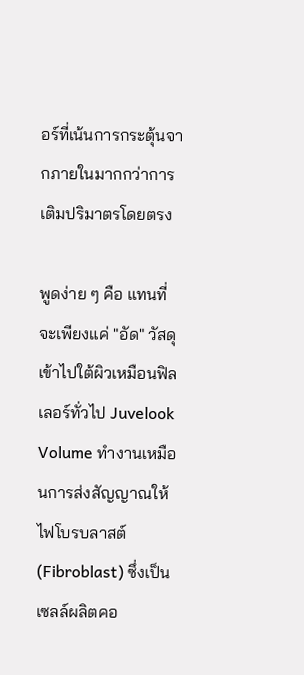อร์ที่เน้นการกระตุ้นจากภายในมากกว่าการเติมปริมาตรโดยตรง

พูดง่าย ๆ คือ แทนที่จะเพียงแค่ "อัด" วัสดุเข้าไปใต้ผิวเหมือนฟิลเลอร์ทั่วไป Juvelook Volume ทำงานเหมือนการส่งสัญญาณให้ไฟโบรบลาสต์ (Fibroblast) ซึ่งเป็นเซลล์ผลิตคอ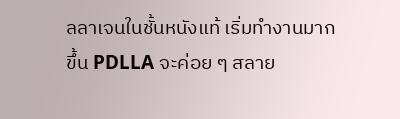ลลาเจนในชั้นหนังแท้ เริ่มทำงานมากขึ้น PDLLA จะค่อย ๆ สลาย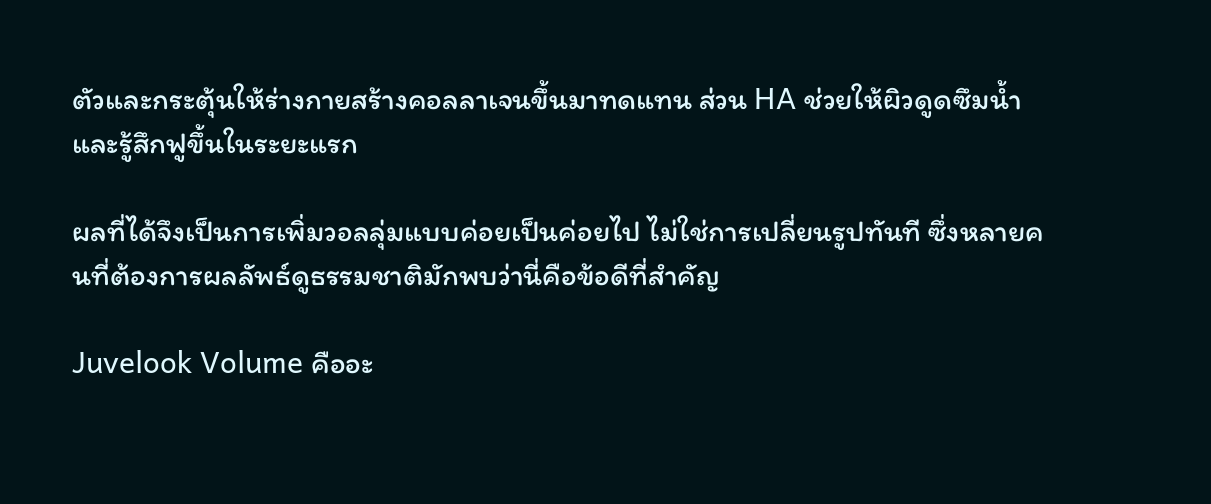ตัวและกระตุ้นให้ร่างกายสร้างคอลลาเจนขึ้นมาทดแทน ส่วน HA ช่วยให้ผิวดูดซึมน้ำและรู้สึกฟูขึ้นในระยะแรก

ผลที่ได้จึงเป็นการเพิ่มวอลลุ่มแบบค่อยเป็นค่อยไป ไม่ใช่การเปลี่ยนรูปทันที ซึ่งหลายคนที่ต้องการผลลัพธ์ดูธรรมชาติมักพบว่านี่คือข้อดีที่สำคัญ

Juvelook Volume คืออะ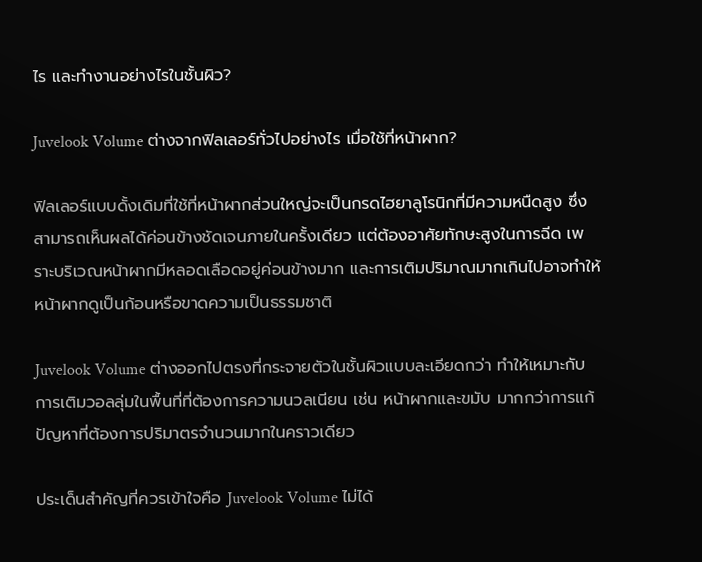ไร และทำงานอย่างไรในชั้นผิว?

Juvelook Volume ต่างจากฟิลเลอร์ทั่วไปอย่างไร เมื่อใช้ที่หน้าผาก?

ฟิลเลอร์แบบดั้งเดิมที่ใช้ที่หน้าผากส่วนใหญ่จะเป็นกรดไฮยาลูโรนิกที่มีความหนืดสูง ซึ่งสามารถเห็นผลได้ค่อนข้างชัดเจนภายในครั้งเดียว แต่ต้องอาศัยทักษะสูงในการฉีด เพราะบริเวณหน้าผากมีหลอดเลือดอยู่ค่อนข้างมาก และการเติมปริมาณมากเกินไปอาจทำให้หน้าผากดูเป็นก้อนหรือขาดความเป็นธรรมชาติ

Juvelook Volume ต่างออกไปตรงที่กระจายตัวในชั้นผิวแบบละเอียดกว่า ทำให้เหมาะกับการเติมวอลลุ่มในพื้นที่ที่ต้องการความนวลเนียน เช่น หน้าผากและขมับ มากกว่าการแก้ปัญหาที่ต้องการปริมาตรจำนวนมากในคราวเดียว

ประเด็นสำคัญที่ควรเข้าใจคือ Juvelook Volume ไม่ได้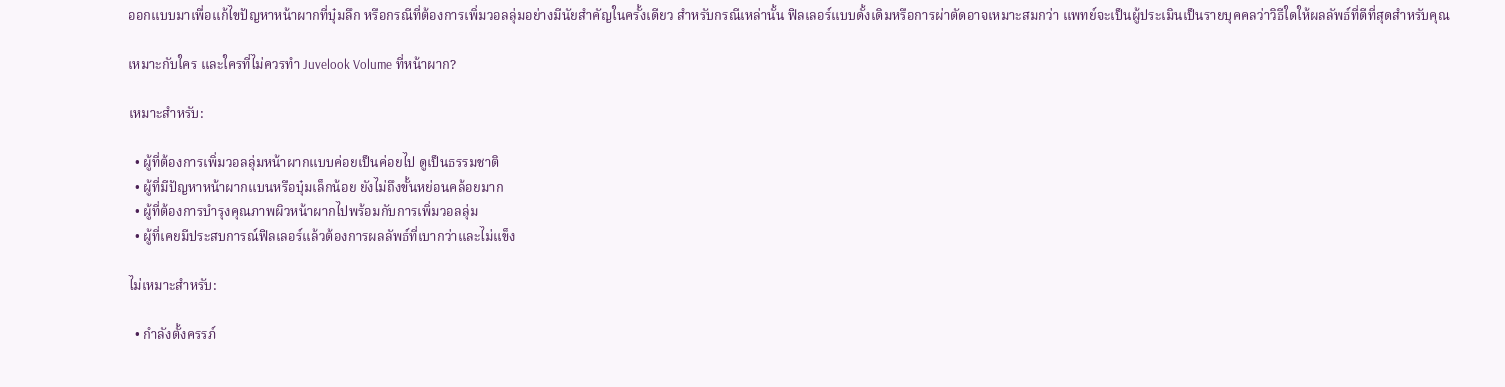ออกแบบมาเพื่อแก้ไขปัญหาหน้าผากที่บุ๋มลึก หรือกรณีที่ต้องการเพิ่มวอลลุ่มอย่างมีนัยสำคัญในครั้งเดียว สำหรับกรณีเหล่านั้น ฟิลเลอร์แบบดั้งเดิมหรือการผ่าตัดอาจเหมาะสมกว่า แพทย์จะเป็นผู้ประเมินเป็นรายบุคคลว่าวิธีใดให้ผลลัพธ์ที่ดีที่สุดสำหรับคุณ

เหมาะกับใคร และใครที่ไม่ควรทำ Juvelook Volume ที่หน้าผาก?

เหมาะสำหรับ:

  • ผู้ที่ต้องการเพิ่มวอลลุ่มหน้าผากแบบค่อยเป็นค่อยไป ดูเป็นธรรมชาติ
  • ผู้ที่มีปัญหาหน้าผากแบนหรือบุ๋มเล็กน้อย ยังไม่ถึงขั้นหย่อนคล้อยมาก
  • ผู้ที่ต้องการบำรุงคุณภาพผิวหน้าผากไปพร้อมกับการเพิ่มวอลลุ่ม
  • ผู้ที่เคยมีประสบการณ์ฟิลเลอร์แล้วต้องการผลลัพธ์ที่เบากว่าและไม่แข็ง

ไม่เหมาะสำหรับ:

  • กำลังตั้งครรภ์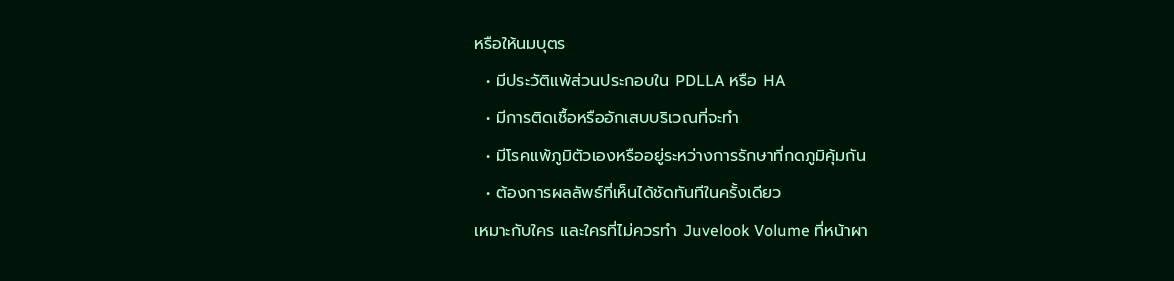หรือให้นมบุตร
  • มีประวัติแพ้ส่วนประกอบใน PDLLA หรือ HA
  • มีการติดเชื้อหรืออักเสบบริเวณที่จะทำ
  • มีโรคแพ้ภูมิตัวเองหรืออยู่ระหว่างการรักษาที่กดภูมิคุ้มกัน
  • ต้องการผลลัพธ์ที่เห็นได้ชัดทันทีในครั้งเดียว
เหมาะกับใคร และใครที่ไม่ควรทำ Juvelook Volume ที่หน้าผา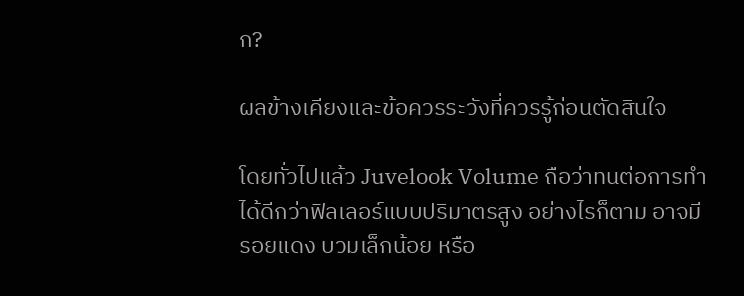ก?

ผลข้างเคียงและข้อควรระวังที่ควรรู้ก่อนตัดสินใจ

โดยทั่วไปแล้ว Juvelook Volume ถือว่าทนต่อการทำได้ดีกว่าฟิลเลอร์แบบปริมาตรสูง อย่างไรก็ตาม อาจมีรอยแดง บวมเล็กน้อย หรือ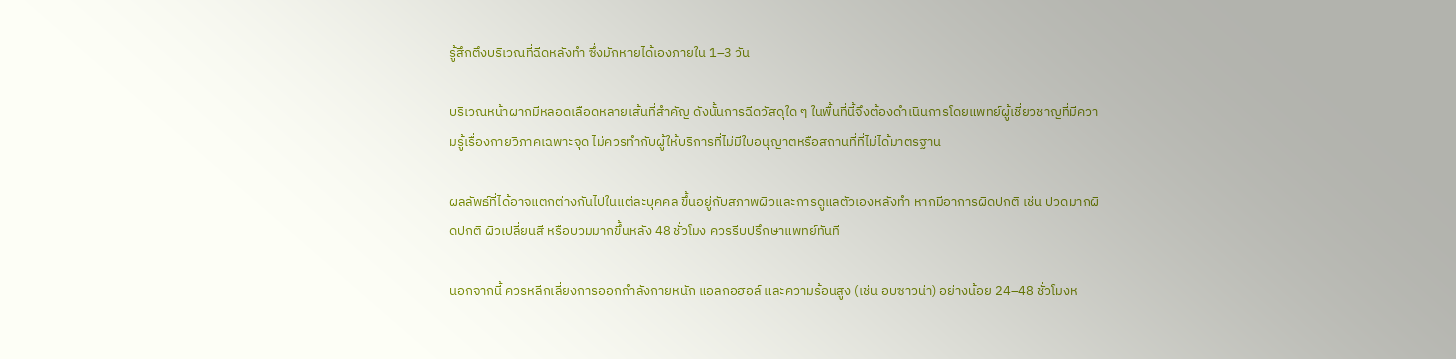รู้สึกตึงบริเวณที่ฉีดหลังทำ ซึ่งมักหายได้เองภายใน 1–3 วัน

บริเวณหน้าผากมีหลอดเลือดหลายเส้นที่สำคัญ ดังนั้นการฉีดวัสดุใด ๆ ในพื้นที่นี้จึงต้องดำเนินการโดยแพทย์ผู้เชี่ยวชาญที่มีความรู้เรื่องกายวิภาคเฉพาะจุด ไม่ควรทำกับผู้ให้บริการที่ไม่มีใบอนุญาตหรือสถานที่ที่ไม่ได้มาตรฐาน

ผลลัพธ์ที่ได้อาจแตกต่างกันไปในแต่ละบุคคล ขึ้นอยู่กับสภาพผิวและการดูแลตัวเองหลังทำ หากมีอาการผิดปกติ เช่น ปวดมากผิดปกติ ผิวเปลี่ยนสี หรือบวมมากขึ้นหลัง 48 ชั่วโมง ควรรีบปรึกษาแพทย์ทันที

นอกจากนี้ ควรหลีกเลี่ยงการออกกำลังกายหนัก แอลกอฮอล์ และความร้อนสูง (เช่น อบซาวน่า) อย่างน้อย 24–48 ชั่วโมงห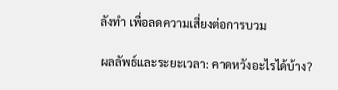ลังทำ เพื่อลดความเสี่ยงต่อการบวม

ผลลัพธ์และระยะเวลา: คาดหวังอะไรได้บ้าง?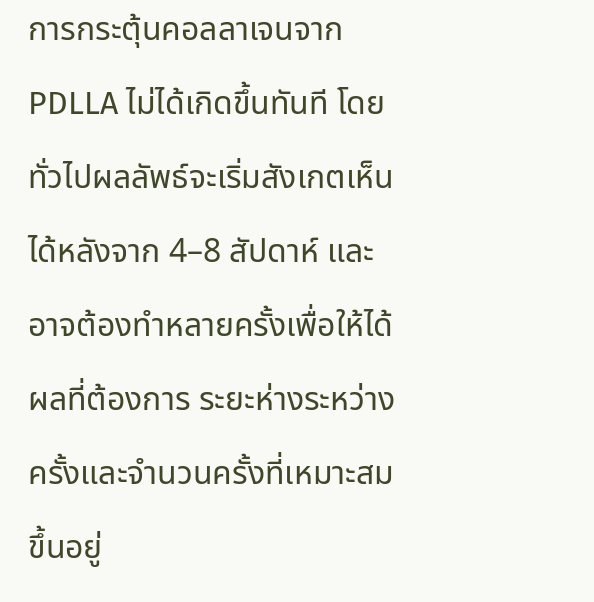การกระตุ้นคอลลาเจนจาก PDLLA ไม่ได้เกิดขึ้นทันที โดยทั่วไปผลลัพธ์จะเริ่มสังเกตเห็นได้หลังจาก 4–8 สัปดาห์ และอาจต้องทำหลายครั้งเพื่อให้ได้ผลที่ต้องการ ระยะห่างระหว่างครั้งและจำนวนครั้งที่เหมาะสมขึ้นอยู่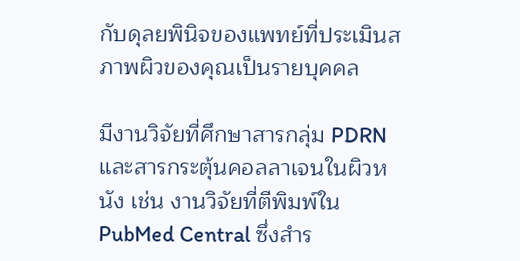กับดุลยพินิจของแพทย์ที่ประเมินสภาพผิวของคุณเป็นรายบุคคล

มีงานวิจัยที่ศึกษาสารกลุ่ม PDRN และสารกระตุ้นคอลลาเจนในผิวหนัง เช่น งานวิจัยที่ตีพิมพ์ใน PubMed Central ซึ่งสำร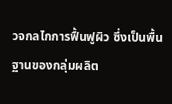วจกลไกการฟื้นฟูผิว ซึ่งเป็นพื้นฐานของกลุ่มผลิต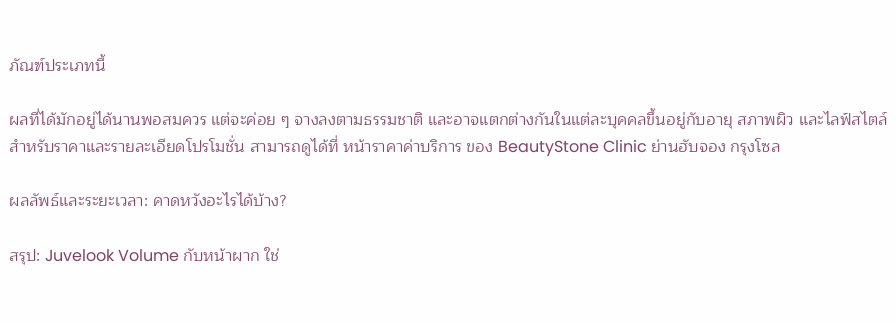ภัณฑ์ประเภทนี้

ผลที่ได้มักอยู่ได้นานพอสมควร แต่จะค่อย ๆ จางลงตามธรรมชาติ และอาจแตกต่างกันในแต่ละบุคคลขึ้นอยู่กับอายุ สภาพผิว และไลฟ์สไตล์ สำหรับราคาและรายละเอียดโปรโมชั่น สามารถดูได้ที่ หน้าราคาค่าบริการ ของ BeautyStone Clinic ย่านฮับจอง กรุงโซล

ผลลัพธ์และระยะเวลา: คาดหวังอะไรได้บ้าง?

สรุป: Juvelook Volume กับหน้าผาก ใช่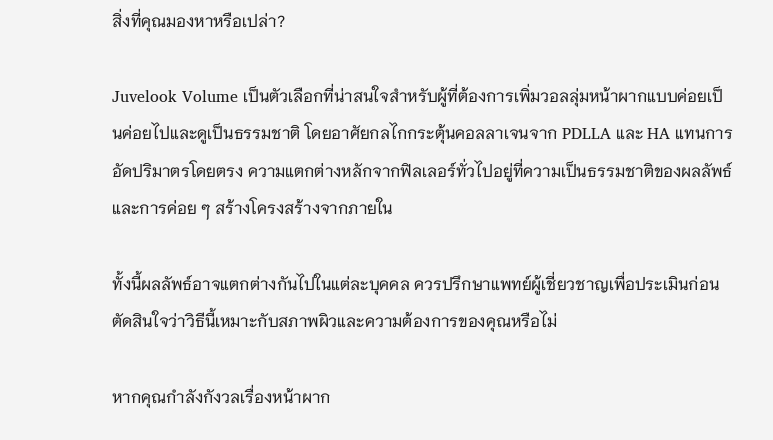สิ่งที่คุณมองหาหรือเปล่า?

Juvelook Volume เป็นตัวเลือกที่น่าสนใจสำหรับผู้ที่ต้องการเพิ่มวอลลุ่มหน้าผากแบบค่อยเป็นค่อยไปและดูเป็นธรรมชาติ โดยอาศัยกลไกกระตุ้นคอลลาเจนจาก PDLLA และ HA แทนการอัดปริมาตรโดยตรง ความแตกต่างหลักจากฟิลเลอร์ทั่วไปอยู่ที่ความเป็นธรรมชาติของผลลัพธ์และการค่อย ๆ สร้างโครงสร้างจากภายใน

ทั้งนี้ผลลัพธ์อาจแตกต่างกันไปในแต่ละบุคคล ควรปรึกษาแพทย์ผู้เชี่ยวชาญเพื่อประเมินก่อนตัดสินใจว่าวิธีนี้เหมาะกับสภาพผิวและความต้องการของคุณหรือไม่

หากคุณกำลังกังวลเรื่องหน้าผาก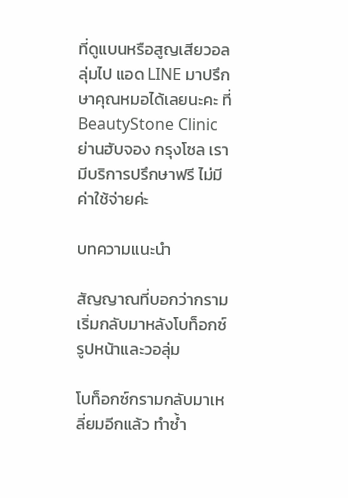ที่ดูแบนหรือสูญเสียวอลลุ่มไป แอด LINE มาปรึกษาคุณหมอได้เลยนะคะ ที่ BeautyStone Clinic ย่านฮับจอง กรุงโซล เรามีบริการปรึกษาฟรี ไม่มีค่าใช้จ่ายค่ะ

บทความแนะนำ

สัญญาณที่บอกว่ากรามเริ่มกลับมาหลังโบท็อกซ์รูปหน้าและวอลุ่ม

โบท็อกซ์กรามกลับมาเหลี่ยมอีกแล้ว ทำซ้ำ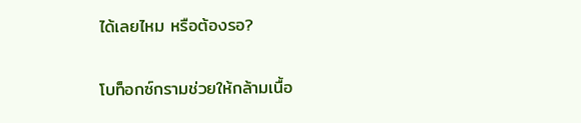ได้เลยไหม หรือต้องรอ?

โบท็อกซ์กรามช่วยให้กล้ามเนื้อ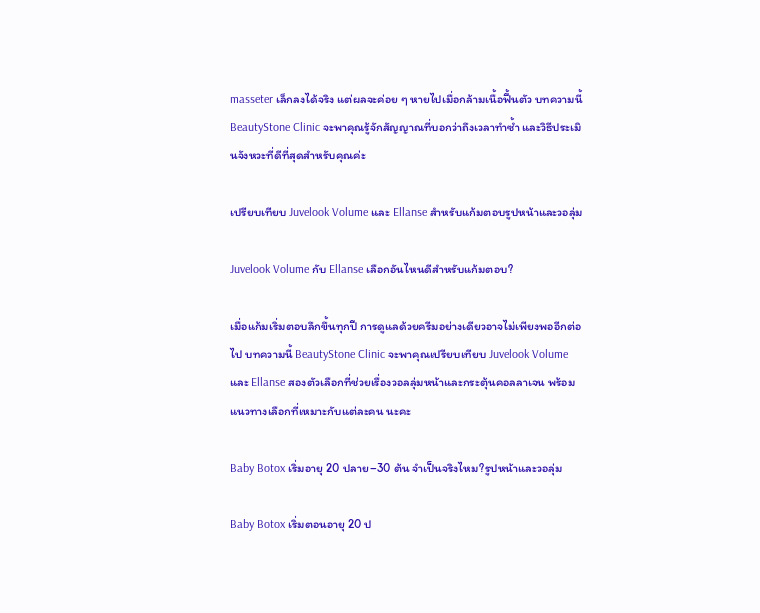masseter เล็กลงได้จริง แต่ผลจะค่อย ๆ หายไปเมื่อกล้ามเนื้อฟื้นตัว บทความนี้ BeautyStone Clinic จะพาคุณรู้จักสัญญาณที่บอกว่าถึงเวลาทำซ้ำ และวิธีประเมินจังหวะที่ดีที่สุดสำหรับคุณค่ะ

เปรียบเทียบ Juvelook Volume และ Ellanse สำหรับแก้มตอบรูปหน้าและวอลุ่ม

Juvelook Volume กับ Ellanse เลือกอันไหนดีสำหรับแก้มตอบ?

เมื่อแก้มเริ่มตอบลึกขึ้นทุกปี การดูแลด้วยครีมอย่างเดียวอาจไม่เพียงพออีกต่อไป บทความนี้ BeautyStone Clinic จะพาคุณเปรียบเทียบ Juvelook Volume และ Ellanse สองตัวเลือกที่ช่วยเรื่องวอลลุ่มหน้าและกระตุ้นคอลลาเจน พร้อมแนวทางเลือกที่เหมาะกับแต่ละคน นะคะ

Baby Botox เริ่มอายุ 20 ปลาย–30 ต้น จำเป็นจริงไหม?รูปหน้าและวอลุ่ม

Baby Botox เริ่มตอนอายุ 20 ป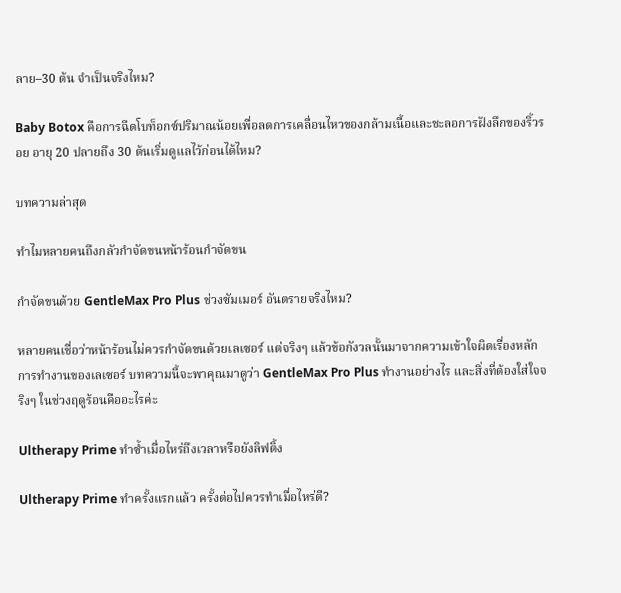ลาย–30 ต้น จำเป็นจริงไหม?

Baby Botox คือการฉีดโบท็อกซ์ปริมาณน้อยเพื่อลดการเคลื่อนไหวของกล้ามเนื้อและชะลอการฝังลึกของริ้วรอย อายุ 20 ปลายถึง 30 ต้นเริ่มดูแลไว้ก่อนได้ไหม?

บทความล่าสุด

ทำไมหลายคนถึงกลัวกำจัดขนหน้าร้อนกำจัดขน

กำจัดขนด้วย GentleMax Pro Plus ช่วงซัมเมอร์ อันตรายจริงไหม?

หลายคนเชื่อว่าหน้าร้อนไม่ควรกำจัดขนด้วยเลเซอร์ แต่จริงๆ แล้วข้อกังวลนั้นมาจากความเข้าใจผิดเรื่องหลักการทำงานของเลเซอร์ บทความนี้จะพาคุณมาดูว่า GentleMax Pro Plus ทำงานอย่างไร และสิ่งที่ต้องใส่ใจจริงๆ ในช่วงฤดูร้อนคืออะไรค่ะ

Ultherapy Prime ทำซ้ำเมื่อไหร่ถึงเวลาหรือยังลิฟติ้ง

Ultherapy Prime ทำครั้งแรกแล้ว ครั้งต่อไปควรทำเมื่อไหร่ดี?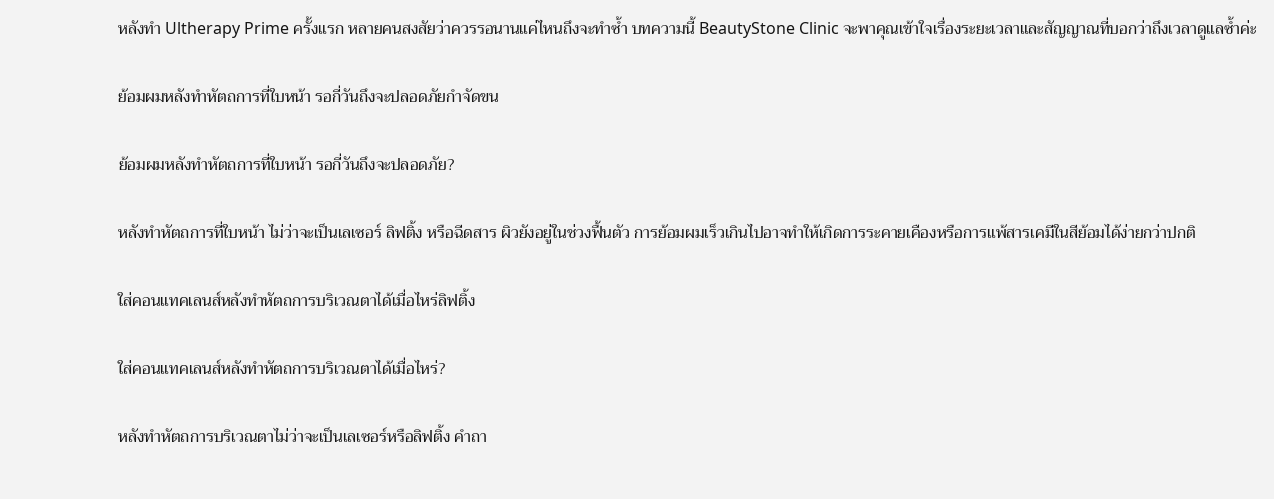หลังทำ Ultherapy Prime ครั้งแรก หลายคนสงสัยว่าควรรอนานแค่ไหนถึงจะทำซ้ำ บทความนี้ BeautyStone Clinic จะพาคุณเข้าใจเรื่องระยะเวลาและสัญญาณที่บอกว่าถึงเวลาดูแลซ้ำค่ะ

ย้อมผมหลังทำหัตถการที่ใบหน้า รอกี่วันถึงจะปลอดภัยกำจัดขน

ย้อมผมหลังทำหัตถการที่ใบหน้า รอกี่วันถึงจะปลอดภัย?

หลังทำหัตถการที่ใบหน้า ไม่ว่าจะเป็นเลเซอร์ ลิฟติ้ง หรือฉีดสาร ผิวยังอยู่ในช่วงฟื้นตัว การย้อมผมเร็วเกินไปอาจทำให้เกิดการระคายเคืองหรือการแพ้สารเคมีในสีย้อมได้ง่ายกว่าปกติ

ใส่คอนแทคเลนส์หลังทำหัตถการบริเวณตาได้เมื่อไหร่ลิฟติ้ง

ใส่คอนแทคเลนส์หลังทำหัตถการบริเวณตาได้เมื่อไหร่?

หลังทำหัตถการบริเวณตาไม่ว่าจะเป็นเลเซอร์หรือลิฟติ้ง คำถา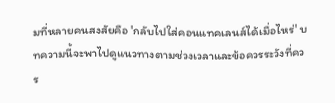มที่หลายคนสงสัยคือ 'กลับไปใส่คอนแทคเลนส์ได้เมื่อไหร่' บทความนี้จะพาไปดูแนวทางตามช่วงเวลาและข้อควรระวังที่ควร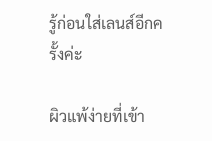รู้ก่อนใส่เลนส์อีกครั้งค่ะ

ผิวแพ้ง่ายที่เข้า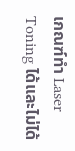เกณฑ์ทำ Laser Toning ได้และไม่ได้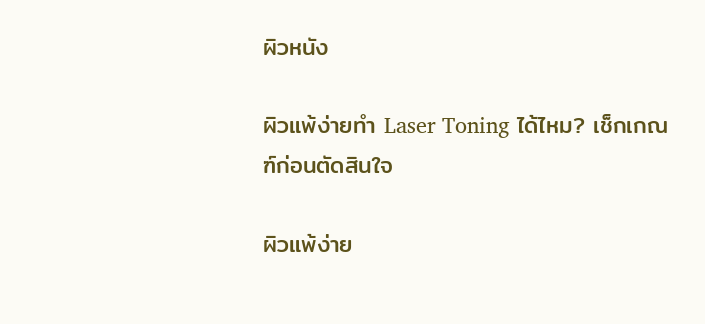ผิวหนัง

ผิวแพ้ง่ายทำ Laser Toning ได้ไหม? เช็กเกณฑ์ก่อนตัดสินใจ

ผิวแพ้ง่าย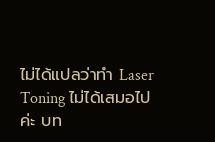ไม่ได้แปลว่าทำ Laser Toning ไม่ได้เสมอไปค่ะ บท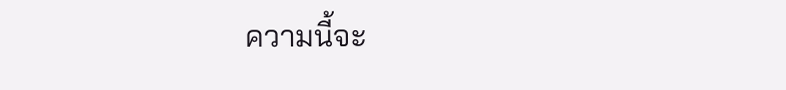ความนี้จะ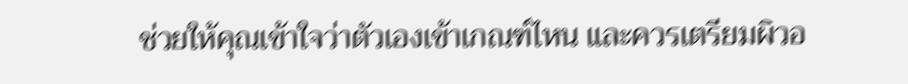ช่วยให้คุณเข้าใจว่าตัวเองเข้าเกณฑ์ไหน และควรเตรียมผิวอ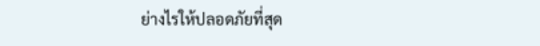ย่างไรให้ปลอดภัยที่สุด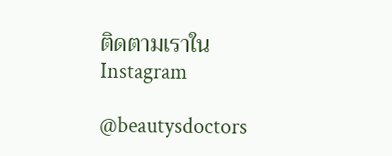ติดตามเราใน Instagram

@beautysdoctors